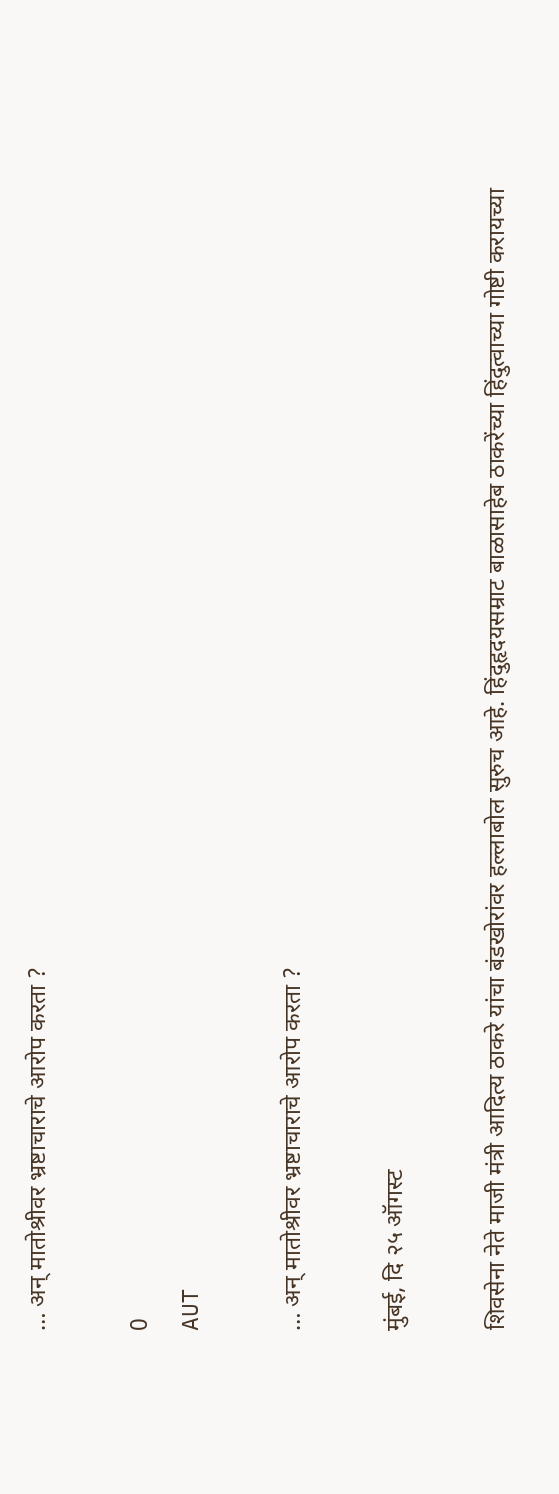… अन् मातोश्रीवर भ्रष्टाचाराचे आरोप करता ?

0
AUT

… अन् मातोश्रीवर भ्रष्टाचाराचे आरोप करता ?

मुंबई, दि २५ ऑगस्ट

शिवसेना नेते माजी मंत्री आदित्य ठाकरे यांचा बंडखोरांवर हल्लाबोल सुरुच आहे. हिंदुहृदयसम्राट बाळासाहेब ठाकरेंच्या हिंदुत्वाच्या गोष्टी करायच्या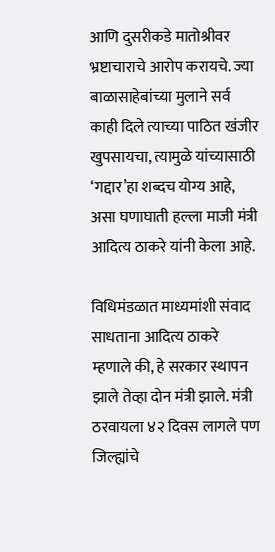आणि दुसरीकडे मातोश्रीवर भ्रष्टाचाराचे आरोप करायचे. ज्या बाळासाहेबांच्या मुलाने सर्व काही दिले त्याच्या पाठित खंजीर खुपसायचा, त्यामुळे यांच्यासाठी ‘गद्दार’हा शब्दच योग्य आहे, असा घणाघाती हल्ला माजी मंत्री आदित्य ठाकरे यांनी केला आहे.

विधिमंडळात माध्यमांशी संवाद साधताना आदित्य ठाकरे म्हणाले की, हे सरकार स्थापन झाले तेव्हा दोन मंत्री झाले. मंत्री ठरवायला ४२ दिवस लागले पण जिल्ह्यांचे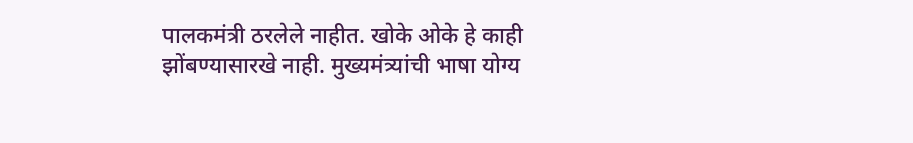पालकमंत्री ठरलेले नाहीत. खोके ओके हे काही झोंबण्यासारखे नाही. मुख्यमंत्र्यांची भाषा योग्य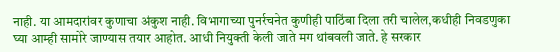नाही. या आमदारांवर कुणाचा अंकुश नाही. विभागाच्या पुनर्रचनेत कुणीही पाठिंबा दिला तरी चालेल,कधीही निवडणुका घ्या आम्ही सामोरे जाण्यास तयार आहोत. आधी नियुक्ती केली जाते मग थांबवली जाते. हे सरकार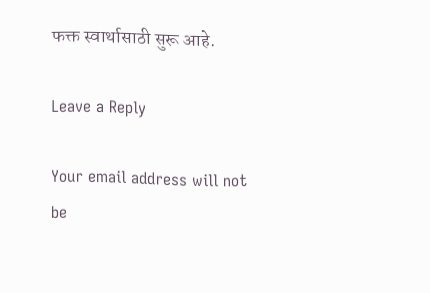फक्त स्वार्थासाठी सुरू आहे.

Leave a Reply

Your email address will not be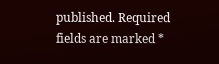published. Required fields are marked *